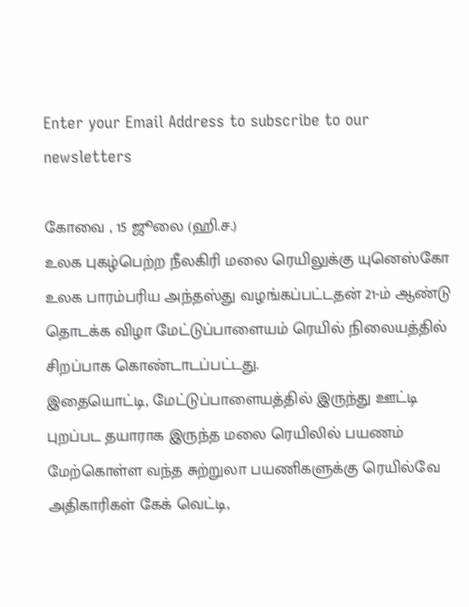Enter your Email Address to subscribe to our newsletters

கோவை , 15 ஜூலை (ஹி.ச.)
உலக புகழ்பெற்ற நீலகிரி மலை ரெயிலுக்கு யுனெஸ்கோ உலக பாரம்பரிய அந்தஸ்து வழங்கப்பட்டதன் 21-ம் ஆண்டு தொடக்க விழா மேட்டுப்பாளையம் ரெயில் நிலையத்தில் சிறப்பாக கொண்டாடப்பட்டது.
இதையொட்டி, மேட்டுப்பாளையத்தில் இருந்து ஊட்டி புறப்பட தயாராக இருந்த மலை ரெயிலில் பயணம் மேற்கொள்ள வந்த சுற்றுலா பயணிகளுக்கு ரெயில்வே அதிகாரிகள் கேக் வெட்டி,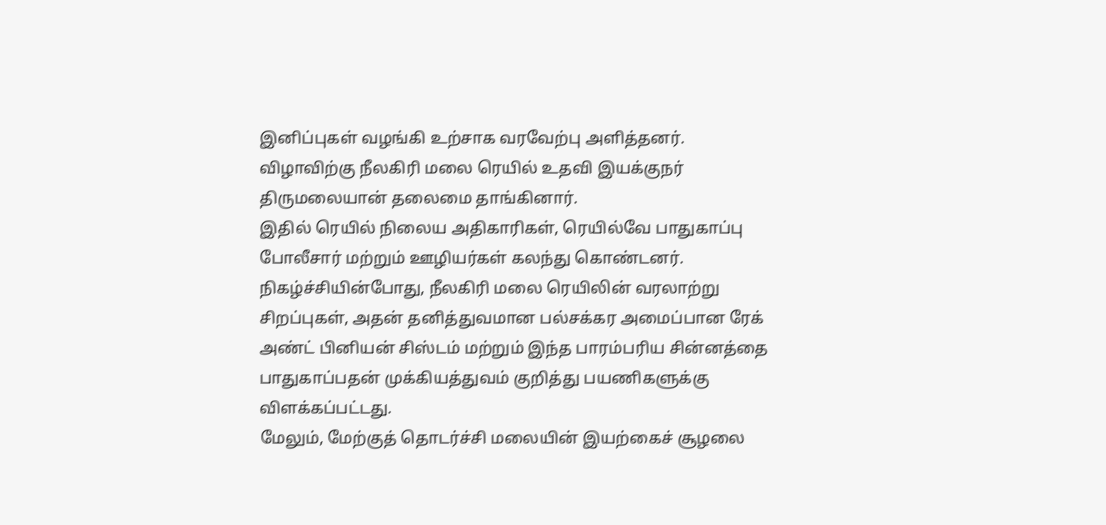இனிப்புகள் வழங்கி உற்சாக வரவேற்பு அளித்தனர்.
விழாவிற்கு நீலகிரி மலை ரெயில் உதவி இயக்குநர் திருமலையான் தலைமை தாங்கினார்.
இதில் ரெயில் நிலைய அதிகாரிகள், ரெயில்வே பாதுகாப்பு போலீசார் மற்றும் ஊழியர்கள் கலந்து கொண்டனர்.
நிகழ்ச்சியின்போது, நீலகிரி மலை ரெயிலின் வரலாற்று சிறப்புகள், அதன் தனித்துவமான பல்சக்கர அமைப்பான ரேக் அண்ட் பினியன் சிஸ்டம் மற்றும் இந்த பாரம்பரிய சின்னத்தை பாதுகாப்பதன் முக்கியத்துவம் குறித்து பயணிகளுக்கு விளக்கப்பட்டது.
மேலும், மேற்குத் தொடர்ச்சி மலையின் இயற்கைச் சூழலை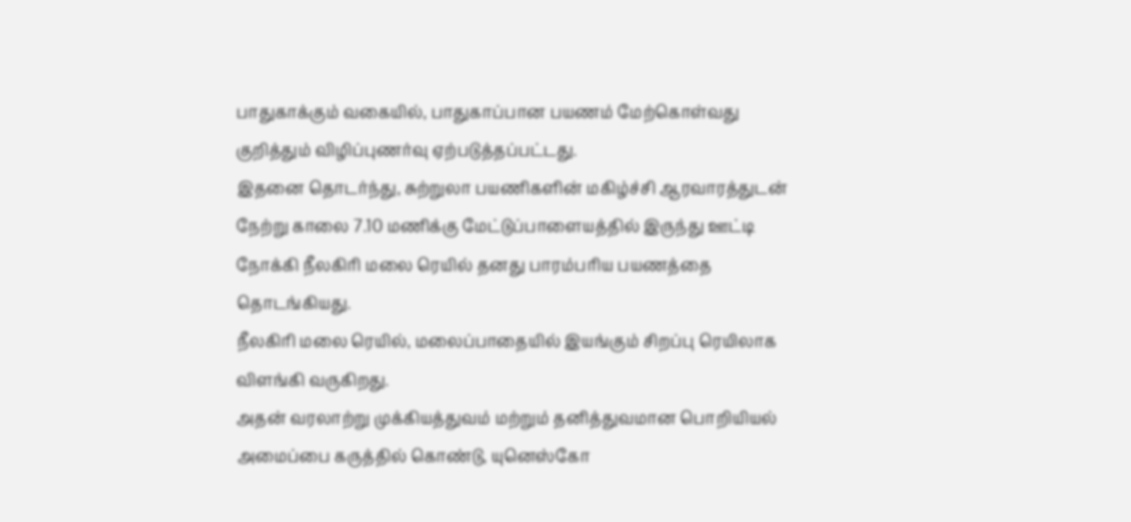பாதுகாக்கும் வகையில், பாதுகாப்பான பயணம் மேற்கொள்வது குறித்தும் விழிப்புணர்வு ஏற்படுத்தப்பட்டது.
இதனை தொடர்ந்து, சுற்றுலா பயணிகளின் மகிழ்ச்சி ஆரவாரத்துடன் நேற்று காலை 7.10 மணிக்கு மேட்டுப்பாளையத்தில் இருந்து ஊட்டி நோக்கி நீலகிரி மலை ரெயில் தனது பாரம்பரிய பயணத்தை தொடங்கியது.
நீலகிரி மலை ரெயில், மலைப்பாதையில் இயங்கும் சிறப்பு ரெயிலாக விளங்கி வருகிறது.
அதன் வரலாற்று முக்கியத்துவம் மற்றும் தனித்துவமான பொறியியல் அமைப்பை கருத்தில் கொண்டு, யுனெஸ்கோ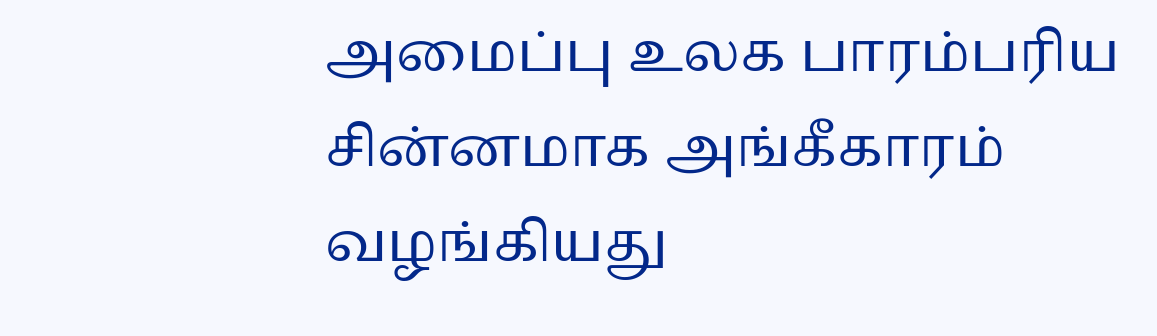அமைப்பு உலக பாரம்பரிய சின்னமாக அங்கீகாரம் வழங்கியது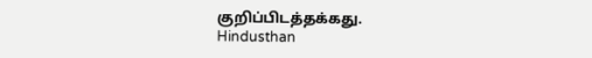குறிப்பிடத்தக்கது.
Hindusthan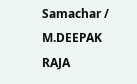Samachar / M.DEEPAK RAJA